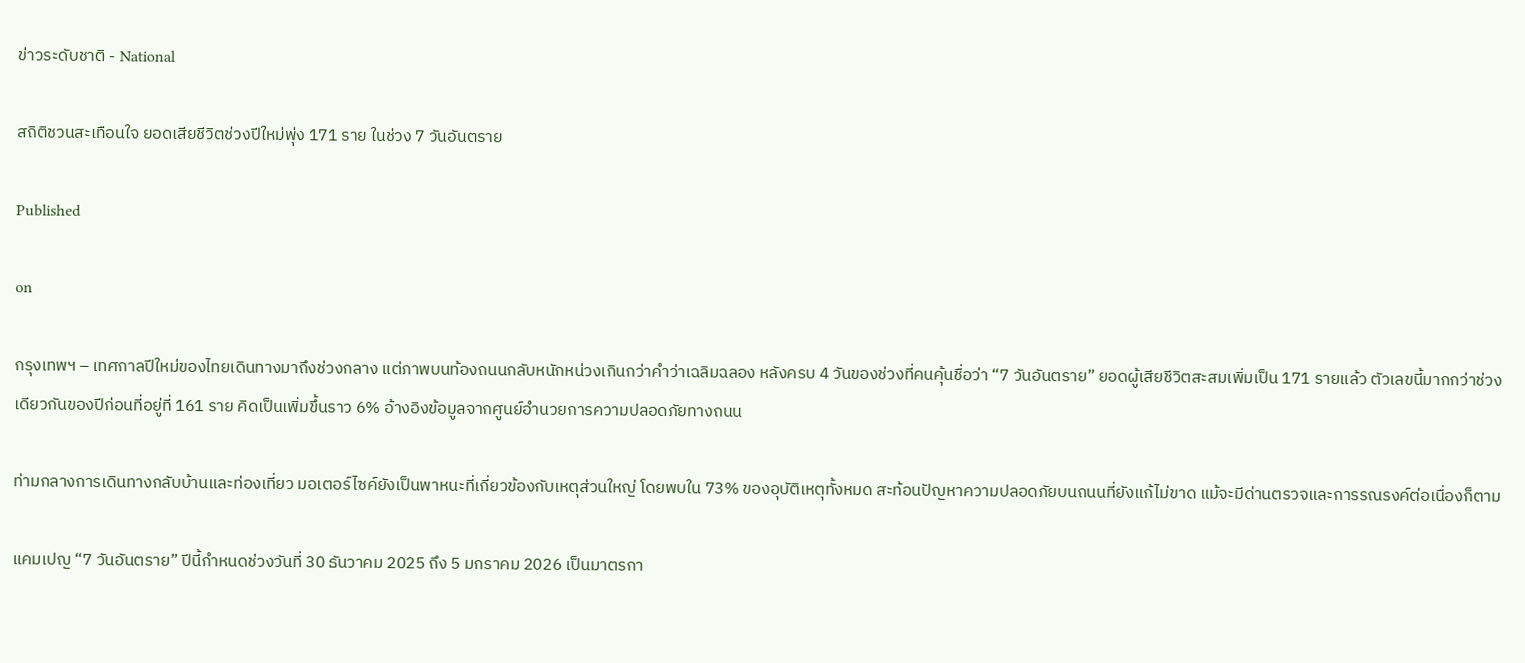ข่าวระดับชาติ - National

สถิติชวนสะเทือนใจ ยอดเสียชีวิตช่วงปีใหม่พุ่ง 171 ราย ในช่วง 7 วันอันตราย

Published

on

กรุงเทพฯ – เทศกาลปีใหม่ของไทยเดินทางมาถึงช่วงกลาง แต่ภาพบนท้องถนนกลับหนักหน่วงเกินกว่าคำว่าเฉลิมฉลอง หลังครบ 4 วันของช่วงที่คนคุ้นชื่อว่า “7 วันอันตราย” ยอดผู้เสียชีวิตสะสมเพิ่มเป็น 171 รายแล้ว ตัวเลขนี้มากกว่าช่วงเดียวกันของปีก่อนที่อยู่ที่ 161 ราย คิดเป็นเพิ่มขึ้นราว 6% อ้างอิงข้อมูลจากศูนย์อำนวยการความปลอดภัยทางถนน

ท่ามกลางการเดินทางกลับบ้านและท่องเที่ยว มอเตอร์ไซค์ยังเป็นพาหนะที่เกี่ยวข้องกับเหตุส่วนใหญ่ โดยพบใน 73% ของอุบัติเหตุทั้งหมด สะท้อนปัญหาความปลอดภัยบนถนนที่ยังแก้ไม่ขาด แม้จะมีด่านตรวจและการรณรงค์ต่อเนื่องก็ตาม

แคมเปญ “7 วันอันตราย” ปีนี้กำหนดช่วงวันที่ 30 ธันวาคม 2025 ถึง 5 มกราคม 2026 เป็นมาตรกา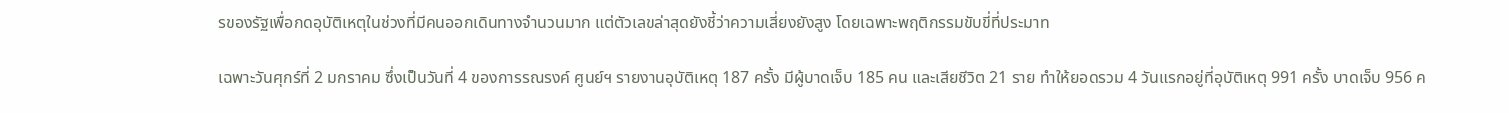รของรัฐเพื่อกดอุบัติเหตุในช่วงที่มีคนออกเดินทางจำนวนมาก แต่ตัวเลขล่าสุดยังชี้ว่าความเสี่ยงยังสูง โดยเฉพาะพฤติกรรมขับขี่ที่ประมาท

เฉพาะวันศุกร์ที่ 2 มกราคม ซึ่งเป็นวันที่ 4 ของการรณรงค์ ศูนย์ฯ รายงานอุบัติเหตุ 187 ครั้ง มีผู้บาดเจ็บ 185 คน และเสียชีวิต 21 ราย ทำให้ยอดรวม 4 วันแรกอยู่ที่อุบัติเหตุ 991 ครั้ง บาดเจ็บ 956 ค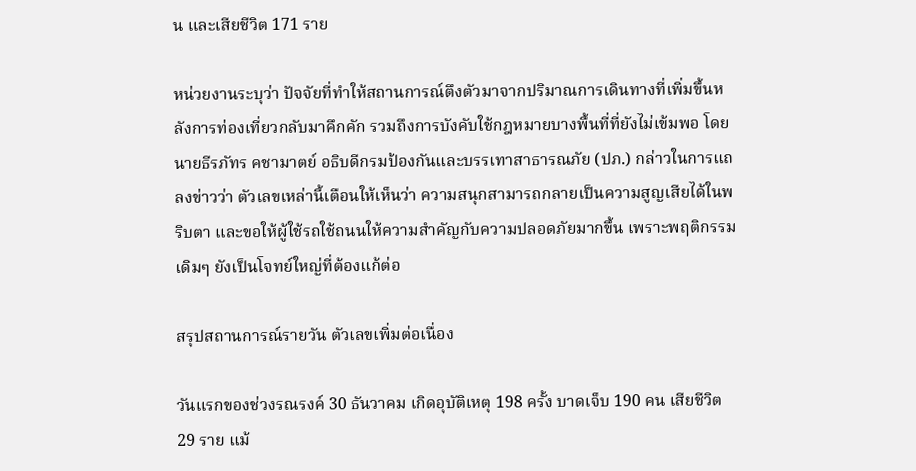น และเสียชีวิต 171 ราย

หน่วยงานระบุว่า ปัจจัยที่ทำให้สถานการณ์ตึงตัวมาจากปริมาณการเดินทางที่เพิ่มขึ้นหลังการท่องเที่ยวกลับมาคึกคัก รวมถึงการบังคับใช้กฎหมายบางพื้นที่ที่ยังไม่เข้มพอ โดยนายธีรภัทร คชามาตย์ อธิบดีกรมป้องกันและบรรเทาสาธารณภัย (ปภ.) กล่าวในการแถลงข่าวว่า ตัวเลขเหล่านี้เตือนให้เห็นว่า ความสนุกสามารถกลายเป็นความสูญเสียได้ในพริบตา และขอให้ผู้ใช้รถใช้ถนนให้ความสำคัญกับความปลอดภัยมากขึ้น เพราะพฤติกรรมเดิมๆ ยังเป็นโจทย์ใหญ่ที่ต้องแก้ต่อ

สรุปสถานการณ์รายวัน ตัวเลขเพิ่มต่อเนื่อง

วันแรกของช่วงรณรงค์ 30 ธันวาคม เกิดอุบัติเหตุ 198 ครั้ง บาดเจ็บ 190 คน เสียชีวิต 29 ราย แม้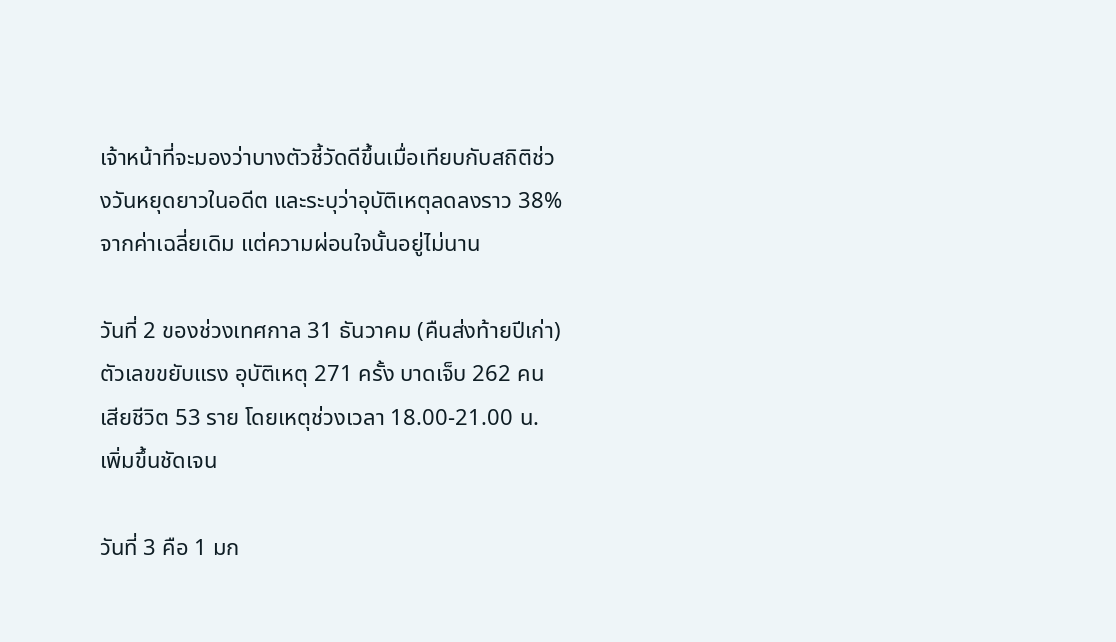เจ้าหน้าที่จะมองว่าบางตัวชี้วัดดีขึ้นเมื่อเทียบกับสถิติช่วงวันหยุดยาวในอดีต และระบุว่าอุบัติเหตุลดลงราว 38% จากค่าเฉลี่ยเดิม แต่ความผ่อนใจนั้นอยู่ไม่นาน

วันที่ 2 ของช่วงเทศกาล 31 ธันวาคม (คืนส่งท้ายปีเก่า) ตัวเลขขยับแรง อุบัติเหตุ 271 ครั้ง บาดเจ็บ 262 คน เสียชีวิต 53 ราย โดยเหตุช่วงเวลา 18.00-21.00 น. เพิ่มขึ้นชัดเจน

วันที่ 3 คือ 1 มก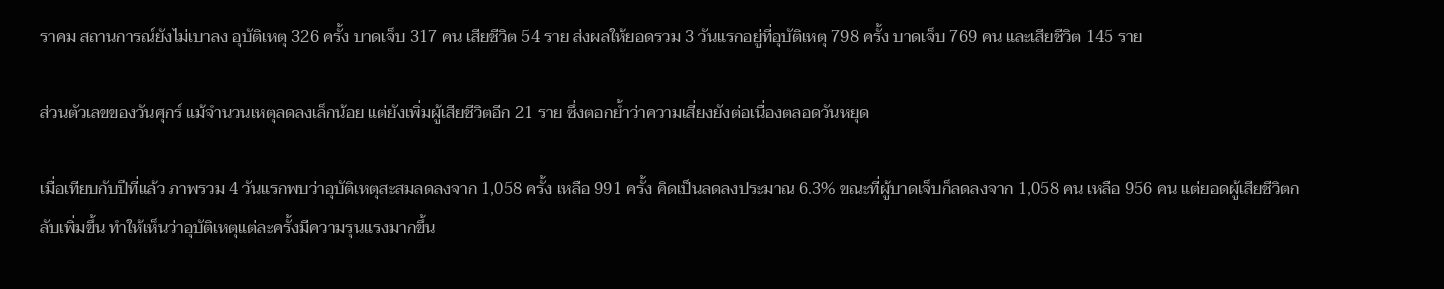ราคม สถานการณ์ยังไม่เบาลง อุบัติเหตุ 326 ครั้ง บาดเจ็บ 317 คน เสียชีวิต 54 ราย ส่งผลให้ยอดรวม 3 วันแรกอยู่ที่อุบัติเหตุ 798 ครั้ง บาดเจ็บ 769 คน และเสียชีวิต 145 ราย

ส่วนตัวเลขของวันศุกร์ แม้จำนวนเหตุลดลงเล็กน้อย แต่ยังเพิ่มผู้เสียชีวิตอีก 21 ราย ซึ่งตอกย้ำว่าความเสี่ยงยังต่อเนื่องตลอดวันหยุด

เมื่อเทียบกับปีที่แล้ว ภาพรวม 4 วันแรกพบว่าอุบัติเหตุสะสมลดลงจาก 1,058 ครั้ง เหลือ 991 ครั้ง คิดเป็นลดลงประมาณ 6.3% ขณะที่ผู้บาดเจ็บก็ลดลงจาก 1,058 คน เหลือ 956 คน แต่ยอดผู้เสียชีวิตกลับเพิ่มขึ้น ทำให้เห็นว่าอุบัติเหตุแต่ละครั้งมีความรุนแรงมากขึ้น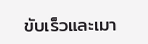ขับเร็วและเมา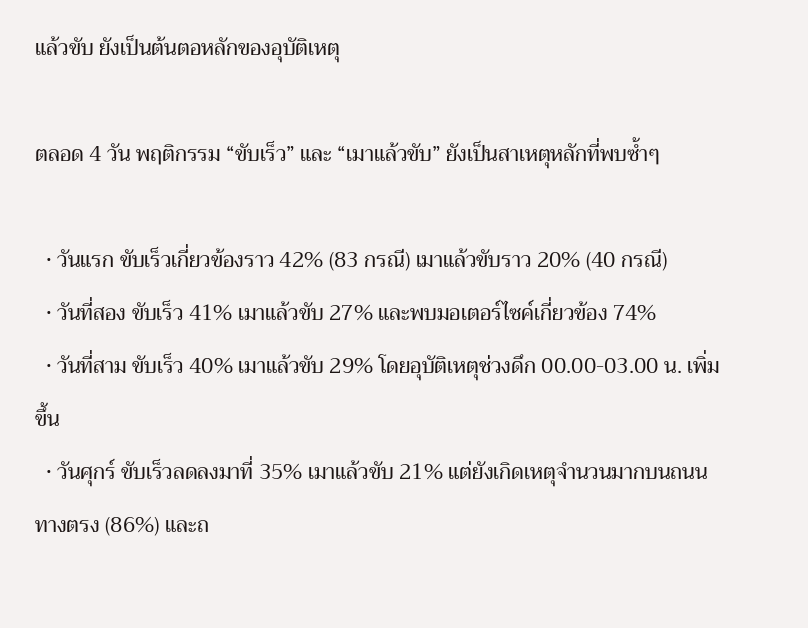แล้วขับ ยังเป็นต้นตอหลักของอุบัติเหตุ

ตลอด 4 วัน พฤติกรรม “ขับเร็ว” และ “เมาแล้วขับ” ยังเป็นสาเหตุหลักที่พบซ้ำๆ

  • วันแรก ขับเร็วเกี่ยวข้องราว 42% (83 กรณี) เมาแล้วขับราว 20% (40 กรณี)
  • วันที่สอง ขับเร็ว 41% เมาแล้วขับ 27% และพบมอเตอร์ไซค์เกี่ยวข้อง 74%
  • วันที่สาม ขับเร็ว 40% เมาแล้วขับ 29% โดยอุบัติเหตุช่วงดึก 00.00-03.00 น. เพิ่มขึ้น
  • วันศุกร์ ขับเร็วลดลงมาที่ 35% เมาแล้วขับ 21% แต่ยังเกิดเหตุจำนวนมากบนถนนทางตรง (86%) และถ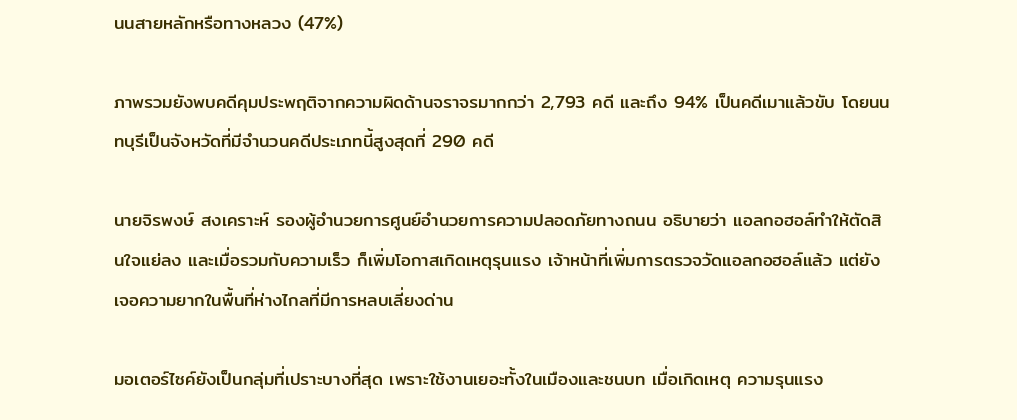นนสายหลักหรือทางหลวง (47%)

ภาพรวมยังพบคดีคุมประพฤติจากความผิดด้านจราจรมากกว่า 2,793 คดี และถึง 94% เป็นคดีเมาแล้วขับ โดยนนทบุรีเป็นจังหวัดที่มีจำนวนคดีประเภทนี้สูงสุดที่ 290 คดี

นายจิรพงษ์ สงเคราะห์ รองผู้อำนวยการศูนย์อำนวยการความปลอดภัยทางถนน อธิบายว่า แอลกอฮอล์ทำให้ตัดสินใจแย่ลง และเมื่อรวมกับความเร็ว ก็เพิ่มโอกาสเกิดเหตุรุนแรง เจ้าหน้าที่เพิ่มการตรวจวัดแอลกอฮอล์แล้ว แต่ยังเจอความยากในพื้นที่ห่างไกลที่มีการหลบเลี่ยงด่าน

มอเตอร์ไซค์ยังเป็นกลุ่มที่เปราะบางที่สุด เพราะใช้งานเยอะทั้งในเมืองและชนบท เมื่อเกิดเหตุ ความรุนแรง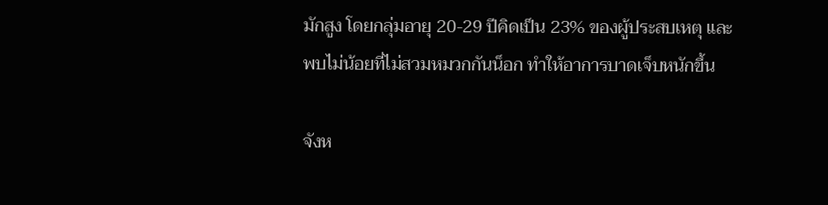มักสูง โดยกลุ่มอายุ 20-29 ปีคิดเป็น 23% ของผู้ประสบเหตุ และพบไม่น้อยที่ไม่สวมหมวกกันน็อก ทำให้อาการบาดเจ็บหนักขึ้น

จังห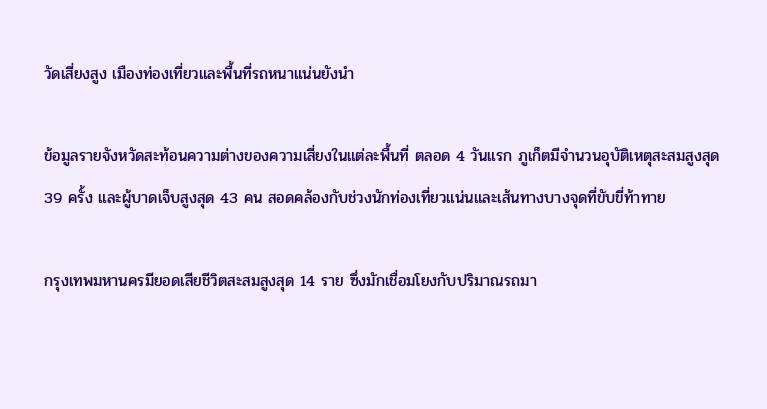วัดเสี่ยงสูง เมืองท่องเที่ยวและพื้นที่รถหนาแน่นยังนำ

ข้อมูลรายจังหวัดสะท้อนความต่างของความเสี่ยงในแต่ละพื้นที่ ตลอด 4 วันแรก ภูเก็ตมีจำนวนอุบัติเหตุสะสมสูงสุด 39 ครั้ง และผู้บาดเจ็บสูงสุด 43 คน สอดคล้องกับช่วงนักท่องเที่ยวแน่นและเส้นทางบางจุดที่ขับขี่ท้าทาย

กรุงเทพมหานครมียอดเสียชีวิตสะสมสูงสุด 14 ราย ซึ่งมักเชื่อมโยงกับปริมาณรถมา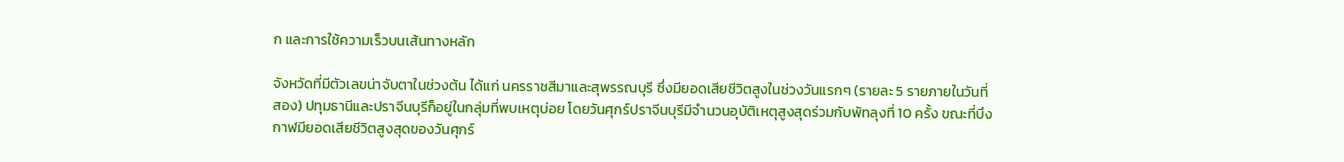ก และการใช้ความเร็วบนเส้นทางหลัก

จังหวัดที่มีตัวเลขน่าจับตาในช่วงต้น ได้แก่ นครราชสีมาและสุพรรณบุรี ซึ่งมียอดเสียชีวิตสูงในช่วงวันแรกๆ (รายละ 5 รายภายในวันที่สอง) ปทุมธานีและปราจีนบุรีก็อยู่ในกลุ่มที่พบเหตุบ่อย โดยวันศุกร์ปราจีนบุรีมีจำนวนอุบัติเหตุสูงสุดร่วมกับพัทลุงที่ 10 ครั้ง ขณะที่บึงกาฬมียอดเสียชีวิตสูงสุดของวันศุกร์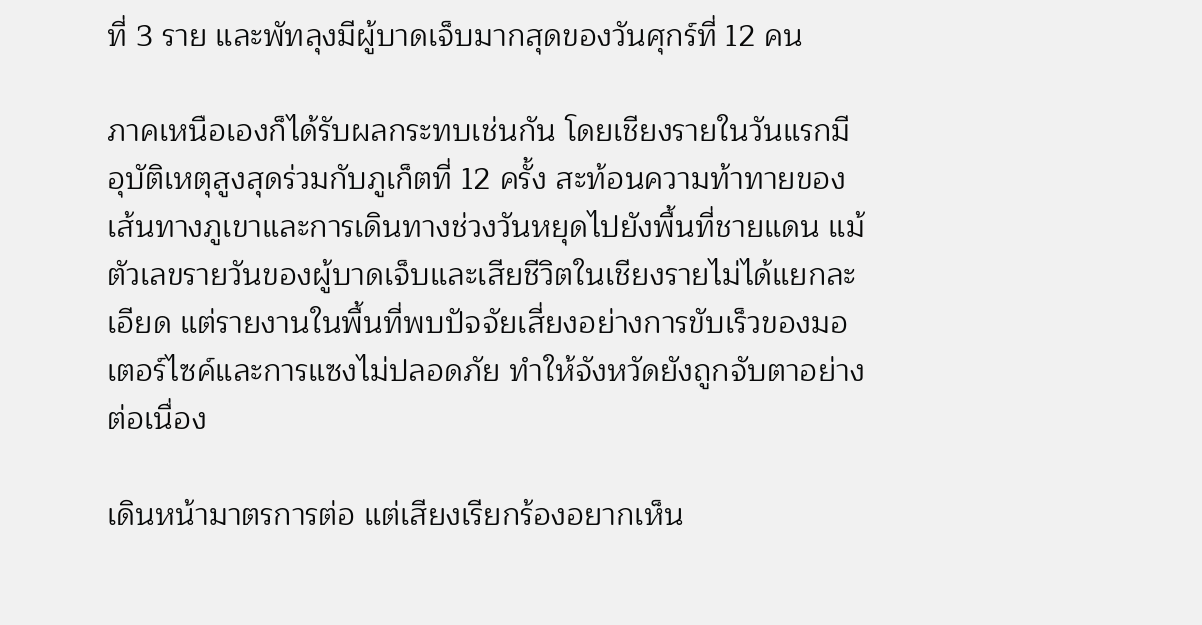ที่ 3 ราย และพัทลุงมีผู้บาดเจ็บมากสุดของวันศุกร์ที่ 12 คน

ภาคเหนือเองก็ได้รับผลกระทบเช่นกัน โดยเชียงรายในวันแรกมีอุบัติเหตุสูงสุดร่วมกับภูเก็ตที่ 12 ครั้ง สะท้อนความท้าทายของเส้นทางภูเขาและการเดินทางช่วงวันหยุดไปยังพื้นที่ชายแดน แม้ตัวเลขรายวันของผู้บาดเจ็บและเสียชีวิตในเชียงรายไม่ได้แยกละเอียด แต่รายงานในพื้นที่พบปัจจัยเสี่ยงอย่างการขับเร็วของมอเตอร์ไซค์และการแซงไม่ปลอดภัย ทำให้จังหวัดยังถูกจับตาอย่างต่อเนื่อง

เดินหน้ามาตรการต่อ แต่เสียงเรียกร้องอยากเห็น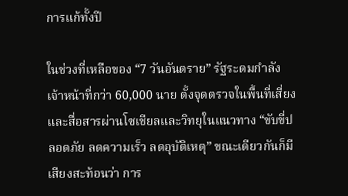การแก้ทั้งปี

ในช่วงที่เหลือของ “7 วันอันตราย” รัฐระดมกำลังเจ้าหน้าที่กว่า 60,000 นาย ตั้งจุดตรวจในพื้นที่เสี่ยง และสื่อสารผ่านโซเชียลและวิทยุในแนวทาง “ขับขี่ปลอดภัย ลดความเร็ว ลดอุบัติเหตุ” ขณะเดียวกันก็มีเสียงสะท้อนว่า การ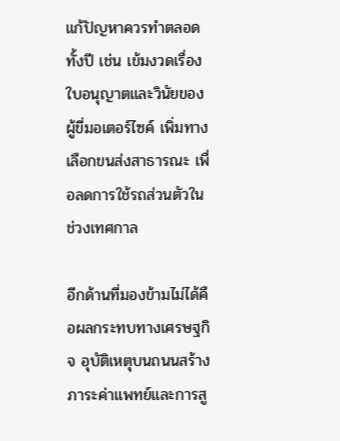แก้ปัญหาควรทำตลอดทั้งปี เช่น เข้มงวดเรื่องใบอนุญาตและวินัยของผู้ขี่มอเตอร์ไซค์ เพิ่มทางเลือกขนส่งสาธารณะ เพื่อลดการใช้รถส่วนตัวในช่วงเทศกาล

อีกด้านที่มองข้ามไม่ได้คือผลกระทบทางเศรษฐกิจ อุบัติเหตุบนถนนสร้างภาระค่าแพทย์และการสู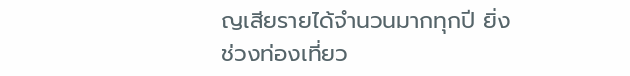ญเสียรายได้จำนวนมากทุกปี ยิ่งช่วงท่องเที่ยว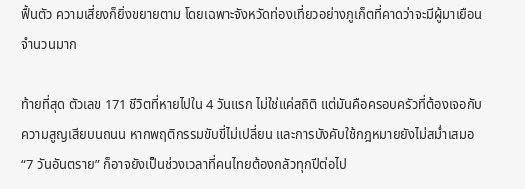ฟื้นตัว ความเสี่ยงก็ยิ่งขยายตาม โดยเฉพาะจังหวัดท่องเที่ยวอย่างภูเก็ตที่คาดว่าจะมีผู้มาเยือนจำนวนมาก

ท้ายที่สุด ตัวเลข 171 ชีวิตที่หายไปใน 4 วันแรก ไม่ใช่แค่สถิติ แต่มันคือครอบครัวที่ต้องเจอกับความสูญเสียบนถนน หากพฤติกรรมขับขี่ไม่เปลี่ยน และการบังคับใช้กฎหมายยังไม่สม่ำเสมอ “7 วันอันตราย” ก็อาจยังเป็นช่วงเวลาที่คนไทยต้องกลัวทุกปีต่อไป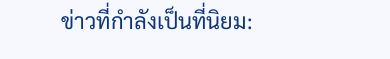ข่าวที่กำลังเป็นที่นิยม: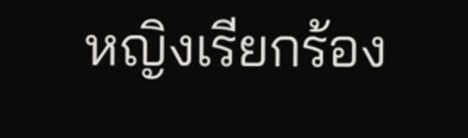หญิงเรียกร้อง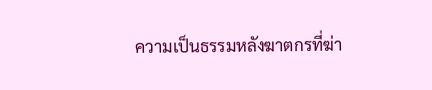ความเป็นธรรมหลังฆาตกรที่ฆ่า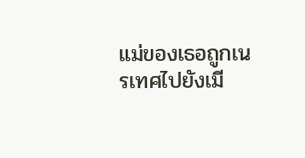แม่ของเธอถูกเนรเทศไปยังเมี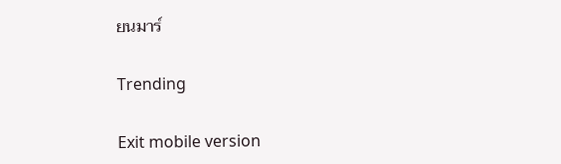ยนมาร์

Trending

Exit mobile version